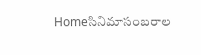Homeసినిమాసంబరాల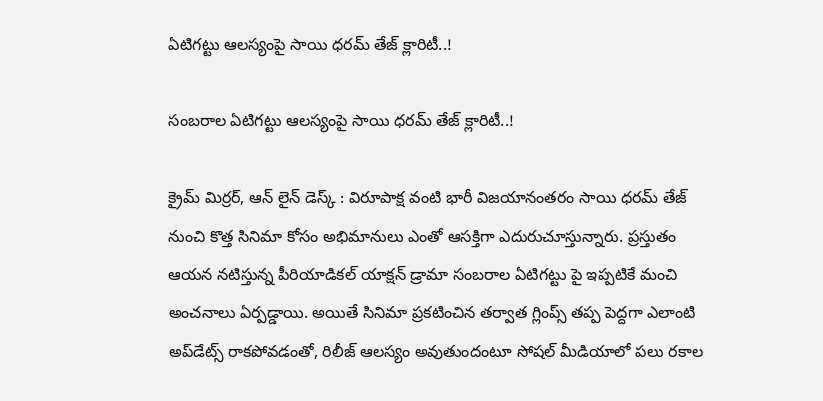ఏటిగట్టు ఆలస్యంపై సాయి ధరమ్ తేజ్ క్లారిటీ..!

సంబరాల ఏటిగట్టు ఆలస్యంపై సాయి ధరమ్ తేజ్ క్లారిటీ..!

క్రైమ్ మిర్రర్, ఆన్ లైన్ డెస్క్ : విరూపాక్ష వంటి భారీ విజయానంతరం సాయి ధరమ్ తేజ్ నుంచి కొత్త సినిమా కోసం అభిమానులు ఎంతో ఆసక్తిగా ఎదురుచూస్తున్నారు. ప్రస్తుతం ఆయన నటిస్తున్న పీరియాడికల్ యాక్షన్ డ్రామా సంబరాల ఏటిగట్టు పై ఇప్పటికే మంచి అంచనాలు ఏర్పడ్డాయి. అయితే సినిమా ప్రకటించిన తర్వాత గ్లింప్స్ తప్ప పెద్దగా ఎలాంటి అప్‌డేట్స్ రాకపోవడంతో, రిలీజ్ ఆలస్యం అవుతుందంటూ సోషల్ మీడియాలో పలు రకాల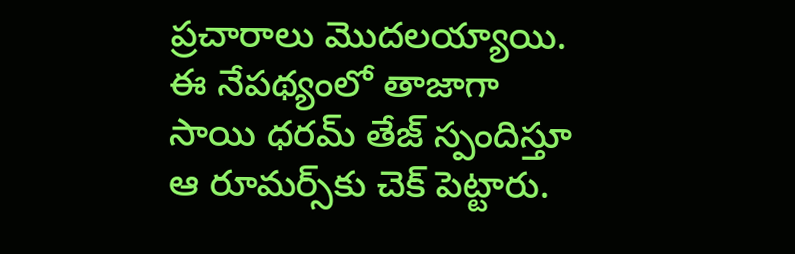ప్రచారాలు మొదలయ్యాయి. ఈ నేపథ్యంలో తాజాగా సాయి ధరమ్ తేజ్ స్పందిస్తూ ఆ రూమర్స్‌కు చెక్ పెట్టారు.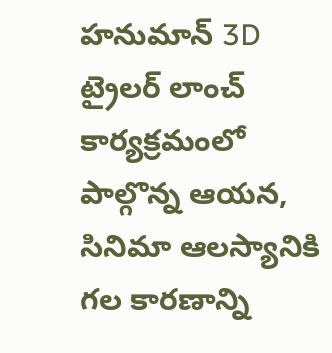హనుమాన్ 3D ట్రైలర్ లాంచ్ కార్యక్రమంలో పాల్గొన్న ఆయన, సినిమా ఆలస్యానికి గల కారణాన్ని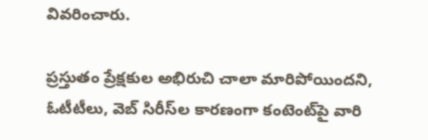వివరించారు.

ప్రస్తుతం ప్రేక్షకుల అభిరుచి చాలా మారిపోయిందని, ఓటీటీలు, వెబ్ సిరీస్‌ల కారణంగా కంటెంట్‌పై వారి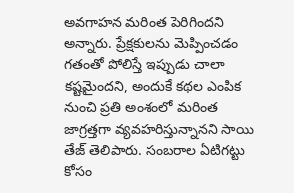అవగాహన మరింత పెరిగిందని అన్నారు. ప్రేక్షకులను మెప్పించడం గతంతో పోలిస్తే ఇప్పుడు చాలా కష్టమైందని, అందుకే కథల ఎంపిక నుంచి ప్రతి అంశంలో మరింత జాగ్రత్తగా వ్యవహరిస్తున్నానని సాయి తేజ్ తెలిపారు. సంబరాల ఏటిగట్టు కోసం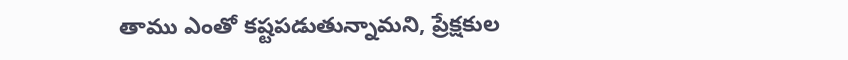తాము ఎంతో కష్టపడుతున్నామని, ప్రేక్షకుల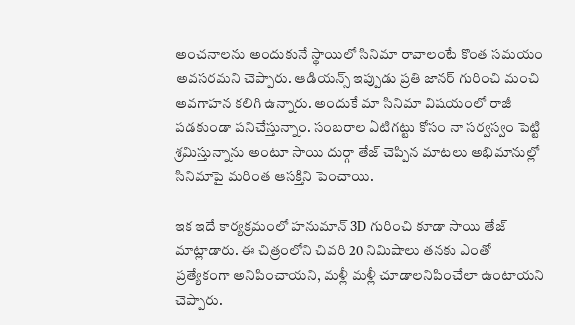అంచనాలను అందుకునే స్థాయిలో సినిమా రావాలంటే కొంత సమయం అవసరమని చెప్పారు. ఆడియన్స్ ఇప్పుడు ప్రతి జానర్ గురించి మంచి అవగాహన కలిగి ఉన్నారు. అందుకే మా సినిమా విషయంలో రాజీ పడకుండా పనిచేస్తున్నాం. సంబరాల ఏటిగట్టు కోసం నా సర్వస్వం పెట్టి శ్రమిస్తున్నాను అంటూ సాయి దుర్గా తేజ్ చెప్పిన మాటలు అభిమానుల్లో సినిమాపై మరింత ఆసక్తిని పెంచాయి.

ఇక ఇదే కార్యక్రమంలో హనుమాన్ 3D గురించి కూడా సాయి తేజ్ మాట్లాడారు. ఈ చిత్రంలోని చివరి 20 నిమిషాలు తనకు ఎంతో ప్రత్యేకంగా అనిపించాయని, మళ్లీ మళ్లీ చూడాలనిపించేలా ఉంటాయని చెప్పారు.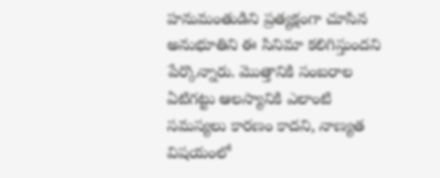హనుమంతుడిని ప్రత్యక్షంగా చూసిన అనుభూతిని ఈ సినిమా కలిగిస్తుందని పేర్కొన్నారు. మొత్తానికి సంబరాల ఏటిగట్టు ఆలస్యానికి ఎలాంటి సమస్యలు కారణం కాదని, నాణ్యత విషయంలో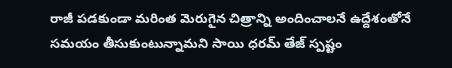రాజీ పడకుండా మరింత మెరుగైన చిత్రాన్ని అందించాలనే ఉద్దేశంతోనే సమయం తీసుకుంటున్నామని సాయి ధరమ్ తేజ్ స్పష్టం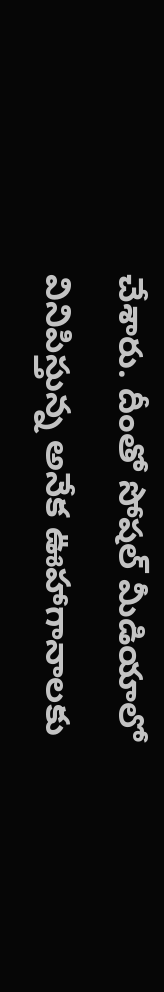చేశారు. దీంతో సోషల్ మీడియాలో వినిపిస్తున్న అనేక ఊహాగానాలకు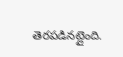తెరపడినట్లైంది.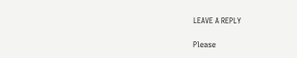LEAVE A REPLY

Please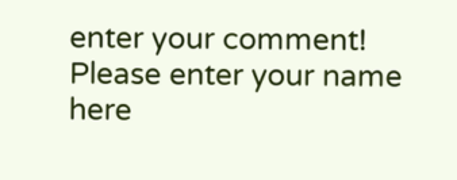enter your comment!
Please enter your name here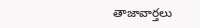తాజావార్తలు